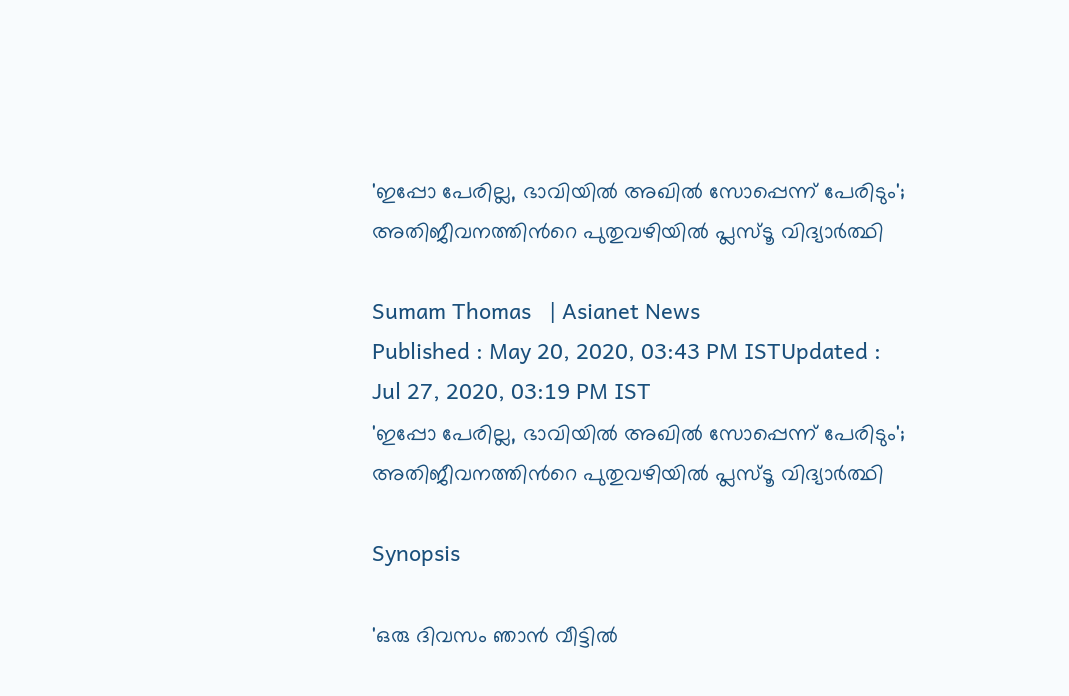'ഇപ്പോ പേരില്ല, ഭാവിയിൽ അഖിൽ സോപ്പെന്ന് പേരിടും'; അതിജീവനത്തിന്‍റെ പുതുവഴിയില്‍ പ്ലസ്ടൂ വിദ്യാര്‍ത്ഥി

Sumam Thomas   | Asianet News
Published : May 20, 2020, 03:43 PM ISTUpdated : Jul 27, 2020, 03:19 PM IST
'ഇപ്പോ പേരില്ല, ഭാവിയിൽ അഖിൽ സോപ്പെന്ന് പേരിടും'; അതിജീവനത്തിന്‍റെ പുതുവഴിയില്‍ പ്ലസ്ടൂ വിദ്യാര്‍ത്ഥി

Synopsis

'ഒരു ദിവസം ഞാൻ വീട്ടിൽ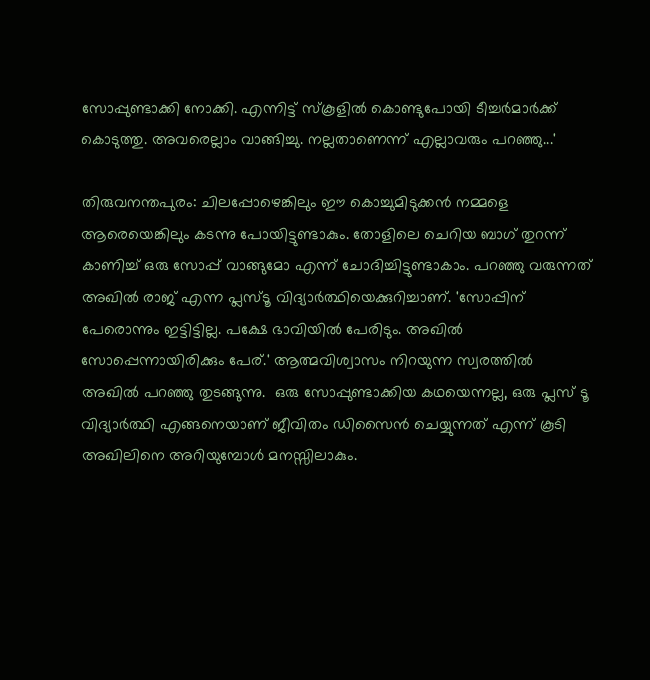സോപ്പുണ്ടാക്കി നോക്കി. എന്നിട്ട് സ്കൂളിൽ കൊണ്ടുപോയി ടീച്ചർമാർക്ക് കൊടുത്തു. അവരെല്ലാം വാങ്ങിച്ചു. നല്ലതാണെന്ന് എല്ലാവരും പറഞ്ഞു...'

തിരുവനന്തപുരം: ചിലപ്പോഴെങ്കിലും ഈ കൊച്ചുമിടുക്കൻ നമ്മളെ ആരെയെങ്കിലും കടന്നു പോയിട്ടുണ്ടാകും. തോളിലെ ചെറിയ ബാഗ് തുറന്ന് കാണിച്ച് ഒരു സോപ്പ് വാങ്ങുമോ എന്ന് ചോദിച്ചിട്ടുണ്ടാകാം. പറഞ്ഞു വരുന്നത് അഖിൽ രാജ് എന്ന പ്ലസ്ടൂ വിദ്യാർത്ഥിയെക്കുറിച്ചാണ്. 'സോപ്പിന് പേരൊന്നും ഇട്ടിട്ടില്ല. പക്ഷേ ഭാവിയിൽ പേരിടും. അഖിൽ സോപ്പെന്നായിരിക്കും പേര്.' ആത്മവിശ്വാസം നിറയുന്ന സ്വരത്തിൽ അഖിൽ പറഞ്ഞു തുടങ്ങുന്നു.  ഒരു സോപ്പുണ്ടാക്കിയ കഥയെന്നല്ല, ഒരു പ്ലസ് ടൂ വിദ്യാര്‍ത്ഥി എങ്ങനെയാണ് ജീവിതം ഡിസൈൻ ചെയ്യുന്നത് എന്ന് കൂടി അഖിലിനെ അറിയുമ്പോൾ മനസ്സിലാകും.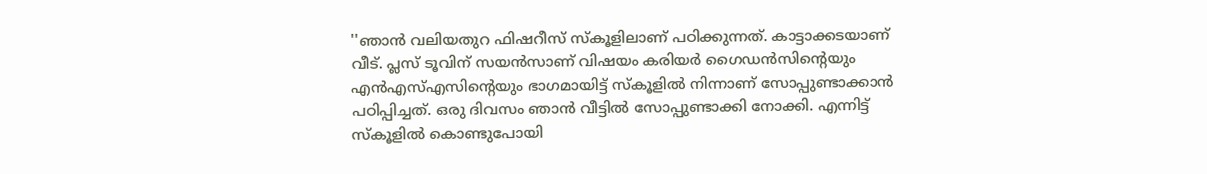''ഞാൻ വലിയതുറ ഫിഷറീസ് സ്കൂളിലാണ് പഠിക്കുന്നത്. കാട്ടാക്കടയാണ് വീട്. പ്ലസ് ടൂവിന് സയൻസാണ് വിഷയം കരിയർ ഗൈഡൻസിന്റെയും എൻഎസ്എസിന്റെയും ഭാഗമായിട്ട് സ്കൂളിൽ നിന്നാണ് സോപ്പുണ്ടാക്കാൻ പഠിപ്പിച്ചത്. ഒരു ദിവസം ഞാൻ വീട്ടിൽ സോപ്പുണ്ടാക്കി നോക്കി. എന്നിട്ട് സ്കൂളിൽ കൊണ്ടുപോയി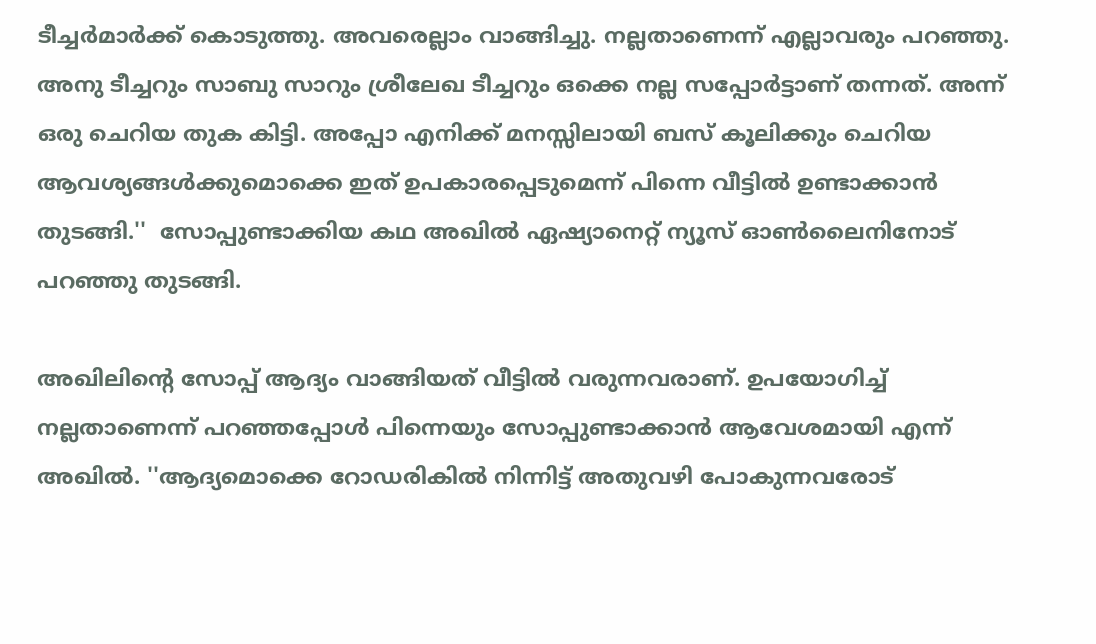ടീച്ചർമാർക്ക് കൊടുത്തു. അവരെല്ലാം വാങ്ങിച്ചു. നല്ലതാണെന്ന് എല്ലാവരും പറഞ്ഞു. അനു ടീച്ചറും സാബു സാറും ശ്രീലേഖ ടീച്ചറും ഒക്കെ നല്ല സപ്പോർട്ടാണ് തന്നത്. അന്ന് ഒരു ചെറിയ തുക കിട്ടി. അപ്പോ എനിക്ക് മനസ്സിലായി ബസ് കൂലിക്കും ചെറിയ ആവശ്യങ്ങൾക്കുമൊക്കെ ഇത് ഉപകാരപ്പെടുമെന്ന് പിന്നെ വീട്ടിൽ ഉണ്ടാക്കാൻ തുടങ്ങി.''  സോപ്പുണ്ടാക്കിയ കഥ അഖിൽ ഏഷ്യാനെറ്റ് ന്യൂസ് ഓൺലൈനിനോട് പറഞ്ഞു തുടങ്ങി.

അഖിലിന്റെ സോപ്പ് ആദ്യം വാങ്ങിയത് വീട്ടിൽ വരുന്നവരാണ്. ഉപയോഗിച്ച് നല്ലതാണെന്ന് പറഞ്ഞപ്പോൾ പിന്നെയും സോപ്പുണ്ടാക്കാൻ ആവേശമായി എന്ന് അഖിൽ. ''ആദ്യമൊക്കെ റോഡരികിൽ നിന്നിട്ട് അതുവഴി പോകുന്നവരോട്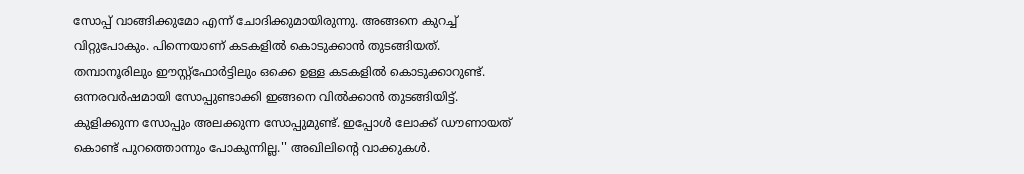സോപ്പ് വാങ്ങിക്കുമോ എന്ന് ചോദിക്കുമായിരുന്നു. അങ്ങനെ കുറച്ച് വിറ്റുപോകും. പിന്നെയാണ് കടകളിൽ കൊടുക്കാൻ തുടങ്ങിയത്. തമ്പാനൂരിലും ഈസ്റ്റ്ഫോർട്ടിലും ഒക്കെ ഉള്ള കടകളിൽ കൊടുക്കാറുണ്ട്. ഒന്നരവർഷമായി സോപ്പുണ്ടാക്കി ഇങ്ങനെ വിൽക്കാൻ തുടങ്ങിയിട്ട്. കുളിക്കുന്ന സോപ്പും അലക്കുന്ന സോപ്പുമുണ്ട്. ഇപ്പോൾ ലോക്ക് ഡൗണായത് കൊണ്ട് പുറത്തൊന്നും പോകുന്നില്ല.'' അഖിലിന്റെ വാക്കുകൾ.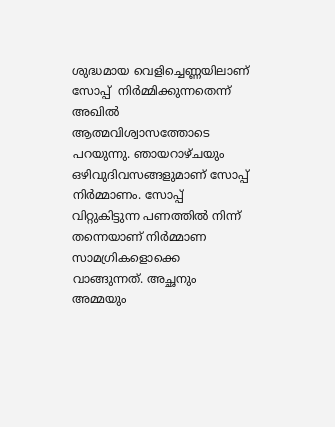ശുദ്ധമായ വെളിച്ചെണ്ണയിലാണ് സോപ്പ്  നിർമ്മിക്കുന്നതെന്ന് അഖിൽ ആത്മവിശ്വാസത്തോടെ പറയുന്നു. ഞായറാഴ്ചയും ഒഴിവുദിവസങ്ങളുമാണ് സോപ്പ് നിർമ്മാണം. സോപ്പ് വിറ്റുകിട്ടുന്ന പണത്തിൽ നിന്ന് തന്നെയാണ് നിർമ്മാണ സാമഗ്രികളൊക്കെ വാങ്ങുന്നത്. അച്ഛനും അമ്മയും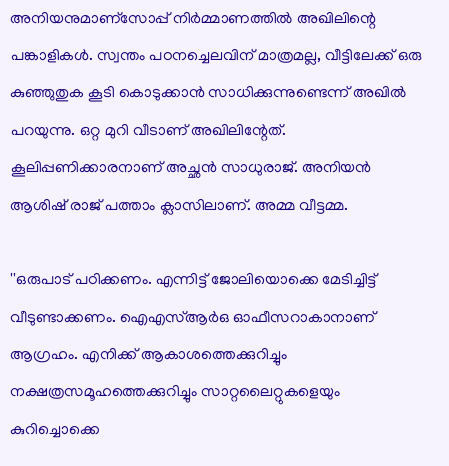അനിയനുമാണ്സോപ്പ് നിർമ്മാണത്തിൽ അഖിലിന്റെ പങ്കാളികൾ. സ്വന്തം പഠനച്ചെലവിന് മാത്രമല്ല, വീട്ടിലേക്ക് ഒരു കുഞ്ഞുതുക കൂടി കൊടുക്കാൻ സാധിക്കുന്നുണ്ടെന്ന് അഖിൽ പറയുന്നു. ഒറ്റ മുറി വീടാണ് അഖിലിന്റേത്. കൂലിപ്പണിക്കാരനാണ് അച്ഛൻ സാധുരാജ്. അനിയൻ ആശിഷ് രാജ് പത്താം ക്ലാസിലാണ്. അമ്മ വീട്ടമ്മ.

''ഒരുപാട് പഠിക്കണം. എന്നിട്ട് ജോലിയൊക്കെ മേടിച്ചിട്ട് വീടുണ്ടാക്കണം. ഐഎസ്ആർഒ ഓഫീസറാകാനാണ് ആഗ്രഹം. എനിക്ക് ആകാശത്തെക്കുറിച്ചും നക്ഷത്രസമൂഹത്തെക്കുറിച്ചും സാറ്റലൈറ്റുകളെയും കുറിച്ചൊക്കെ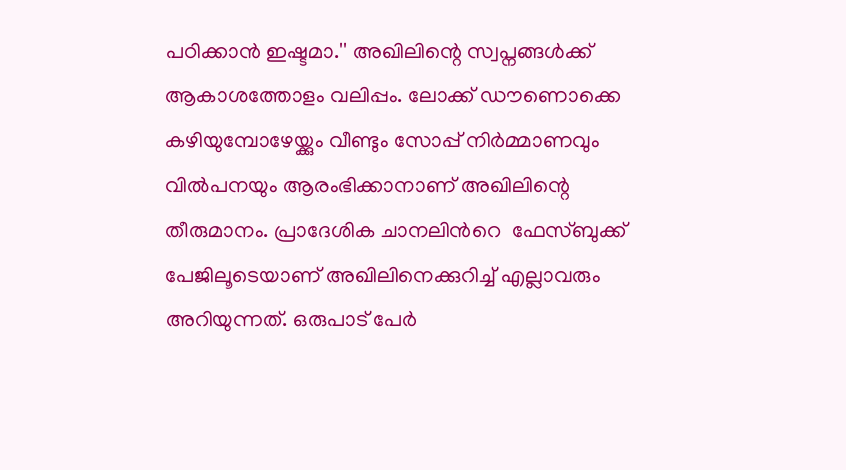പഠിക്കാൻ ഇഷ്ടമാ.'' അഖിലിന്റെ സ്വപ്നങ്ങൾക്ക് ആകാശത്തോളം വലിപ്പം. ലോക്ക് ഡൗണൊക്കെ കഴിയുമ്പോഴേയ്ക്കും വീണ്ടും സോപ്പ് നിർമ്മാണവും വിൽപനയും ആരംഭിക്കാനാണ് അഖിലിന്റെ തീരുമാനം. പ്രാദേശിക ചാനലിന്‍റെ  ഫേസ്ബുക്ക് പേജിലൂടെയാണ് അഖിലിനെക്കുറിച്ച് എല്ലാവരും അറിയുന്നത്. ഒരുപാട് പേർ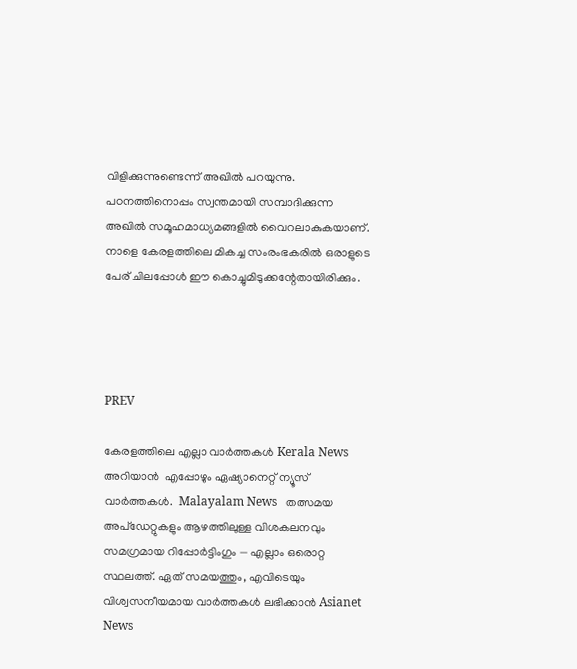വിളിക്കുന്നുണ്ടെന്ന് അഖിൽ പറയുന്നു. പഠനത്തിനൊപ്പം സ്വന്തമായി സമ്പാദിക്കുന്ന അഖിൽ സമൂഹമാധ്യമങ്ങളിൽ വൈറലാകുകയാണ്. നാളെ കേരളത്തിലെ മികച്ച സംരംഭകരിൽ ഒരാളുടെ പേര് ചിലപ്പോൾ ഈ കൊച്ചുമിടുക്കന്റേതായിരിക്കും.




PREV

കേരളത്തിലെ എല്ലാ വാർത്തകൾ Kerala News അറിയാൻ  എപ്പോഴും ഏഷ്യാനെറ്റ് ന്യൂസ് വാർത്തകൾ.  Malayalam News   തത്സമയ അപ്‌ഡേറ്റുകളും ആഴത്തിലുള്ള വിശകലനവും സമഗ്രമായ റിപ്പോർട്ടിംഗും — എല്ലാം ഒരൊറ്റ സ്ഥലത്ത്. ഏത് സമയത്തും, എവിടെയും വിശ്വസനീയമായ വാർത്തകൾ ലഭിക്കാൻ Asianet News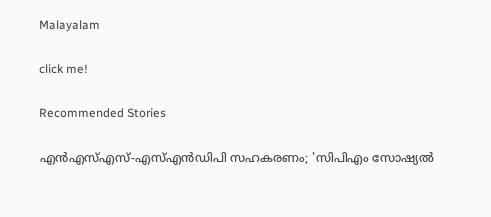Malayalam

click me!

Recommended Stories

എൻഎസ്എസ്-എസ്എൻഡിപി സഹകരണം; 'സിപിഎം സോഷ്യൽ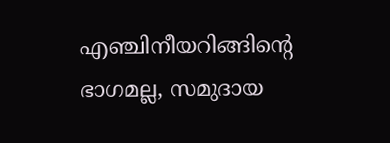എഞ്ചിനീയറിങ്ങിൻ്റെ ഭാഗമല്ല, സമുദായ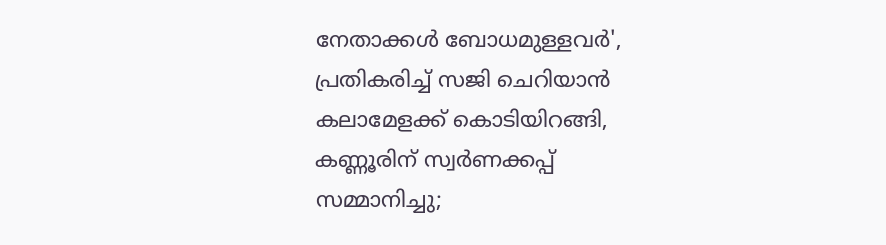നേതാക്കൾ ബോധമുള്ളവർ', പ്രതികരിച്ച് സജി ചെറിയാൻ
കലാമേളക്ക് കൊടിയിറങ്ങി, കണ്ണൂരിന് സ്വർണക്കപ്പ് സമ്മാനിച്ചു;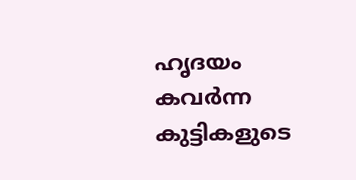ഹൃദയം കവർന്ന കുട്ടികളുടെ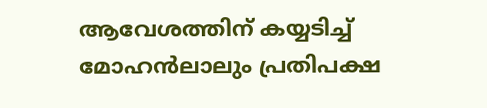ആവേശത്തിന് കയ്യടിച്ച് മോഹൻലാലും പ്രതിപക്ഷ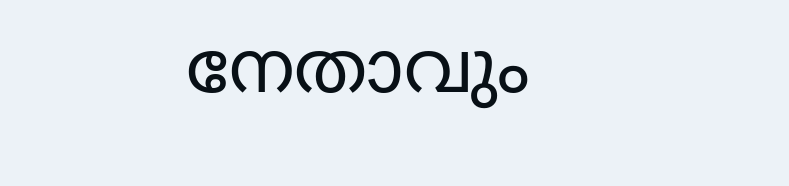നേതാവും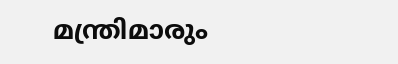മന്ത്രിമാരും